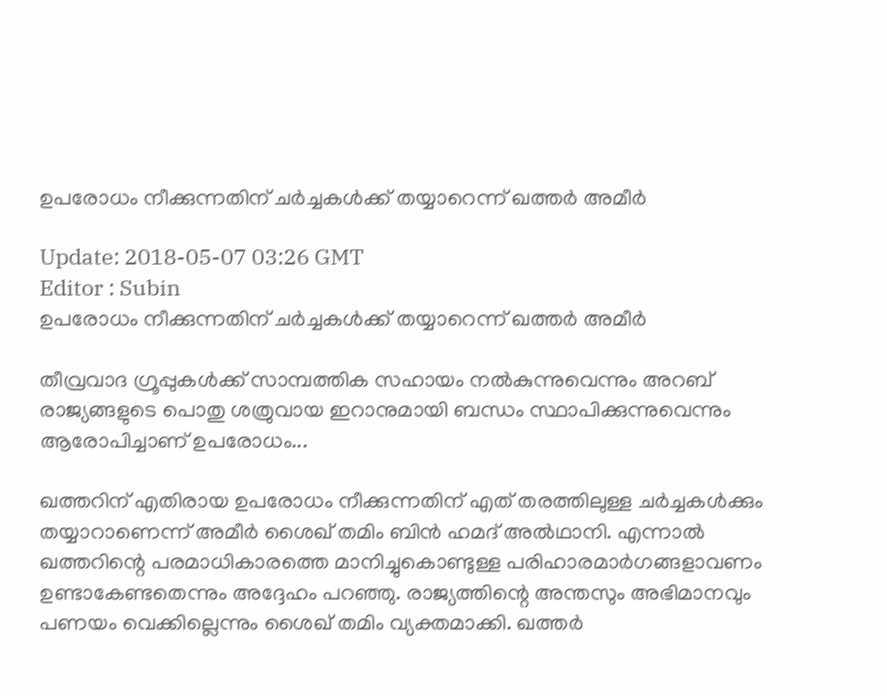ഉപരോധം നീക്കുന്നതിന് ചര്‍ച്ചകള്‍ക്ക് തയ്യാറെന്ന് ഖത്തര്‍ അമീര്‍

Update: 2018-05-07 03:26 GMT
Editor : Subin
ഉപരോധം നീക്കുന്നതിന് ചര്‍ച്ചകള്‍ക്ക് തയ്യാറെന്ന് ഖത്തര്‍ അമീര്‍

തീവ്രവാദ ഗ്രൂപ്പുകള്‍ക്ക് സാമ്പത്തിക സഹായം നല്‍കുന്നുവെന്നും അറബ് രാജ്യങ്ങളുടെ പൊതു ശത്രുവായ ഇറാനുമായി ബന്ധം സ്ഥാപിക്കുന്നുവെന്നും ആരോപിച്ചാണ് ഉപരോധം...

ഖത്തറിന് എതിരായ ഉപരോധം നീക്കുന്നതിന് എത് തരത്തിലുള്ള ചര്‍ച്ചകള്‍ക്കും തയ്യാറാണെന്ന് അമീര്‍ ശൈഖ് തമിം ബിന്‍ ഹമദ് അല്‍ഥാനി. എന്നാല്‍ ഖത്തറിന്റെ പരമാധികാരത്തെ മാനിച്ചുകൊണ്ടുള്ള പരിഹാരമാര്‍ഗങ്ങളാവണം ഉണ്ടാകേണ്ടതെന്നും അദ്ദേഹം പറഞ്ഞു. രാജ്യത്തിന്റെ അന്തസും അഭിമാനവും പണയം വെക്കില്ലെന്നും ശൈഖ് തമിം വ്യക്തമാക്കി. ഖത്തര്‍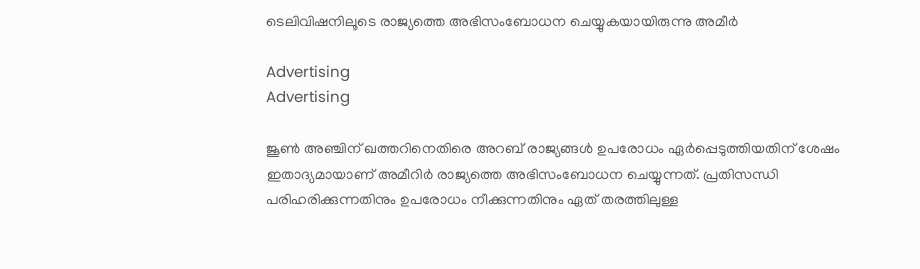ടെലിവിഷനിലൂടെ രാജ്യത്തെ അഭിസംബോധന ചെയ്യുകയായിരുന്നു അമീര്‍

Advertising
Advertising

ജൂണ്‍ അഞ്ചിന് ഖത്തറിനെതിരെ അറബ് രാജ്യങ്ങള്‍ ഉപരോധം ഏര്‍പ്പെടുത്തിയതിന് ശേഷം ഇതാദ്യമായാണ് അമീറിര്‍ രാജ്യത്തെ അഭിസംബോധന ചെയ്യുന്നത്. പ്രതിസന്ധി പരിഹരിക്കുന്നതിനും ഉപരോധം നീക്കുന്നതിനും ഏത് തരത്തിലുള്ള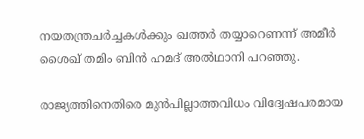നയതന്ത്രചര്‍ച്ചകള്‍ക്കും ഖത്തര്‍ തയ്യാറെണന്ന് അമീര്‍ ശൈഖ് തമിം ബിന്‍ ഹമദ് അല്‍ഥാനി പറഞ്ഞു.

രാജ്യത്തിനെതിരെ മുന്‍പില്ലാത്തവിധം വിദ്വേഷപരമായ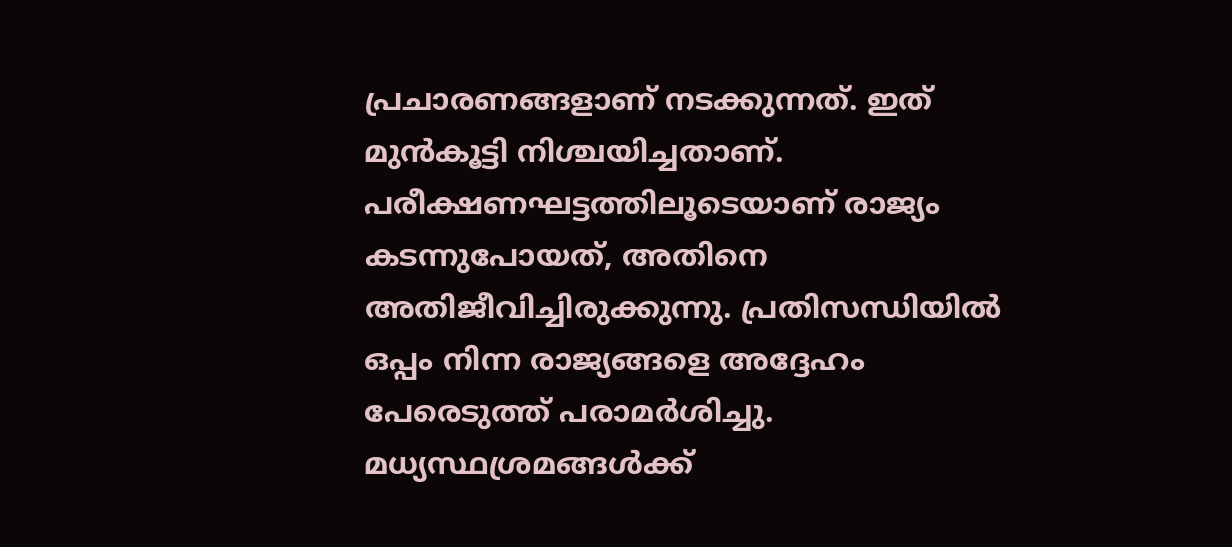പ്രചാരണങ്ങളാണ് നടക്കുന്നത്. ഇത് മുന്‍കൂട്ടി നിശ്ചയിച്ചതാണ്. പരീക്ഷണഘട്ടത്തിലൂടെയാണ് രാജ്യം കടന്നുപോയത്, അതിനെ അതിജീവിച്ചിരുക്കുന്നു. പ്രതിസന്ധിയില്‍ ഒപ്പം നിന്ന രാജ്യങ്ങളെ അദ്ദേഹം പേരെടുത്ത് പരാമര്‍ശിച്ചു. മധ്യസ്ഥശ്രമങ്ങള്‍ക്ക്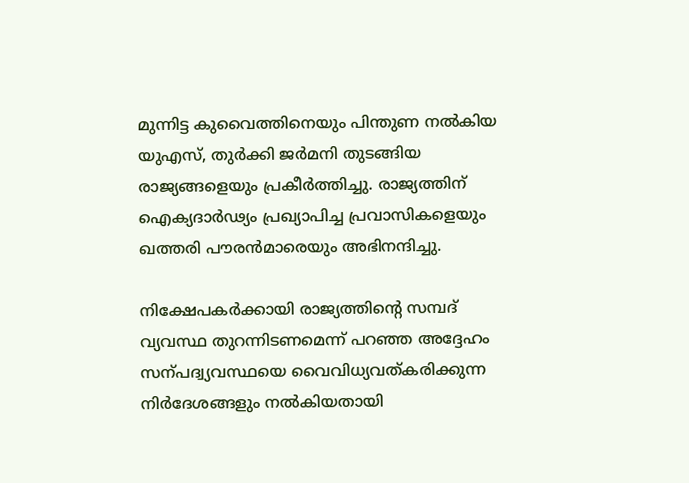മുന്നിട്ട കുവൈത്തിനെയും പിന്തുണ നല്‍കിയ യുഎസ്, തുര്‍ക്കി ജര്‍മനി തുടങ്ങിയ രാജ്യങ്ങളെയും പ്രകീര്‍ത്തിച്ചു. രാജ്യത്തിന് ഐക്യദാര്‍ഢ്യം പ്രഖ്യാപിച്ച പ്രവാസികളെയും ഖത്തരി പൗരന്‍മാരെയും അഭിനന്ദിച്ചു.

നിക്ഷേപകര്‍ക്കായി രാജ്യത്തിന്റെ സമ്പദ് വ്യവസ്ഥ തുറന്നിടണമെന്ന് പറഞ്ഞ അദ്ദേഹം സന്പദ്വ്യവസ്ഥയെ വൈവിധ്യവത്കരിക്കുന്ന നിര്‍ദേശങ്ങളും നല്‍കിയതായി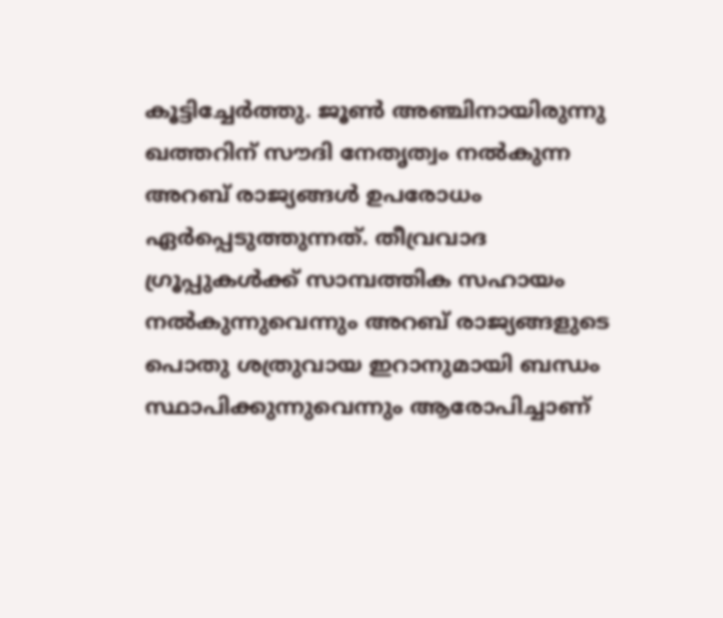കൂട്ടിച്ചേര്‍ത്തു. ജൂണ്‍ അഞ്ചിനായിരുന്നു ഖത്തറിന് സൗദി നേതൃത്വം നല്‍കുന്ന അറബ് രാജ്യങ്ങള്‍ ഉപരോധം ഏര്‍പ്പെടുത്തുന്നത്. തീവ്രവാദ ഗ്രൂപ്പുകള്‍ക്ക് സാമ്പത്തിക സഹായം നല്‍കുന്നുവെന്നും അറബ് രാജ്യങ്ങളുടെ പൊതു ശത്രുവായ ഇറാനുമായി ബന്ധം സ്ഥാപിക്കുന്നുവെന്നും ആരോപിച്ചാണ്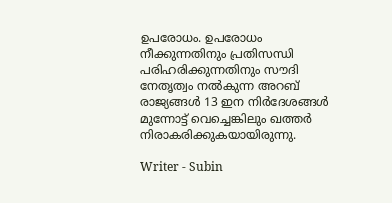ഉപരോധം. ഉപരോധം നീക്കുന്നതിനും പ്രതിസന്ധി പരിഹരിക്കുന്നതിനും സൗദി നേതൃത്വം നല്‍കുന്ന അറബ് രാജ്യങ്ങള്‍ 13 ഇന നിര്‍ദേശങ്ങള്‍ മുന്നോട്ട് വെച്ചെങ്കിലും ഖത്തര്‍ നിരാകരിക്കുകയായിരുന്നു.

Writer - Subin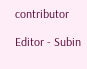contributor

Editor - Subin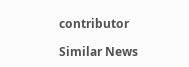contributor

Similar News